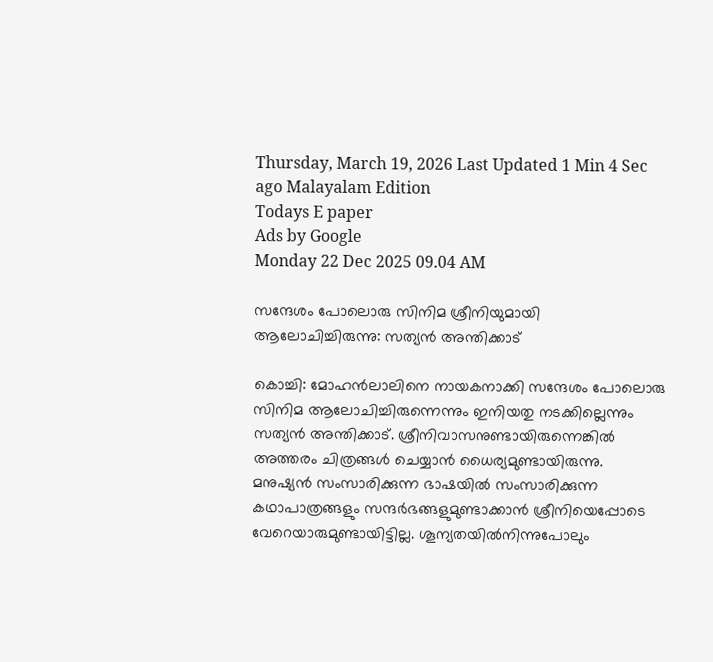Thursday, March 19, 2026 Last Updated 1 Min 4 Sec ago Malayalam Edition
Todays E paper
Ads by Google
Monday 22 Dec 2025 09.04 AM

സന്ദേശം പോലൊരു സിനിമ ശ്രീനിയുമായി ആലോചിച്ചിരുന്നു: സത്യന്‍ അന്തിക്കാട്‌

കൊച്ചി: മോഹന്‍ലാലിനെ നായകനാക്കി സന്ദേശം പോലൊരു സിനിമ ആലോചിച്ചിരുന്നെന്നും ഇനിയതു നടക്കില്ലെന്നും സത്യന്‍ അന്തിക്കാട്‌. ശ്രീനിവാസനുണ്ടായിരുന്നെങ്കില്‍ അത്തരം ചിത്രങ്ങള്‍ ചെയ്യാന്‍ ധൈര്യമുണ്ടായിരുന്നു. മനുഷ്യന്‍ സംസാരിക്കുന്ന ഭാഷയില്‍ സംസാരിക്കുന്ന കഥാപാത്രങ്ങളും സന്ദര്‍ഭങ്ങളുമുണ്ടാക്കാന്‍ ശ്രീനിയെപ്പോടെ വേറെയാരുമുണ്ടായിട്ടില്ല. ശൂന്യതയില്‍നിന്നുപോലും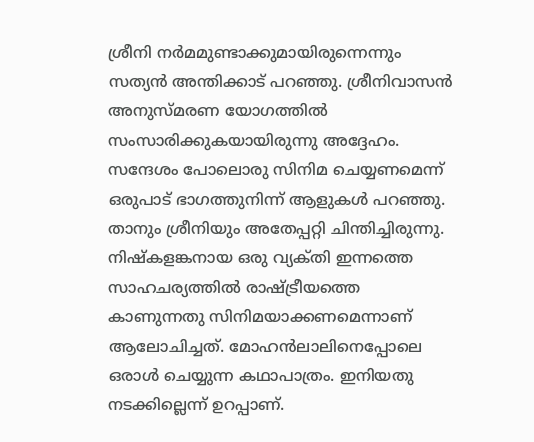ശ്രീനി നര്‍മമുണ്ടാക്കുമായിരുന്നെന്നും സത്യന്‍ അന്തിക്കാട്‌ പറഞ്ഞു. ശ്രീനിവാസന്‍ അനുസ്‌മരണ യോഗത്തില്‍ സംസാരിക്കുകയായിരുന്നു അദ്ദേഹം.
സന്ദേശം പോലൊരു സിനിമ ചെയ്യണമെന്ന്‌ ഒരുപാട്‌ ഭാഗത്തുനിന്ന്‌ ആളുകള്‍ പറഞ്ഞു. താനും ശ്രീനിയും അതേപ്പറ്റി ചിന്തിച്ചിരുന്നു. നിഷ്‌കളങ്കനായ ഒരു വ്യക്‌തി ഇന്നത്തെ സാഹചര്യത്തില്‍ രാഷ്‌ട്രീയത്തെ കാണുന്നതു സിനിമയാക്കണമെന്നാണ്‌ ആലോചിച്ചത്‌. മോഹന്‍ലാലിനെപ്പോലെ ഒരാള്‍ ചെയ്യുന്ന കഥാപാത്രം. ഇനിയതു നടക്കില്ലെന്ന്‌ ഉറപ്പാണ്‌.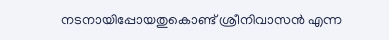നടനായിപ്പോയതുകൊണ്ട്‌ ശ്രീനിവാസന്‍ എന്ന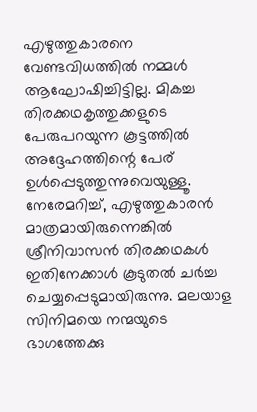എഴുത്തുകാരനെ വേണ്ടവിധത്തില്‍ നമ്മള്‍ ആഘോഷിച്ചിട്ടില്ല. മികച്ച തിരക്കഥകൃത്തുക്കളുടെ പേരുപറയുന്ന കൂട്ടത്തില്‍ അദ്ദേഹത്തിന്റെ പേര്‌ ഉള്‍പ്പെടുത്തുന്നുവെയുള്ളൂ. നേരേമറിച്ച്‌, എഴുത്തുകാരന്‍ മാത്രമായിരുന്നെങ്കില്‍ ശ്രീനിവാസന്‍ തിരക്കഥകള്‍ ഇതിനേക്കാള്‍ കൂടുതല്‍ ചര്‍ച്ച ചെയ്യപ്പെടുമായിരുന്നു. മലയാള സിനിമയെ നന്മയുടെ ഭാഗത്തേക്കു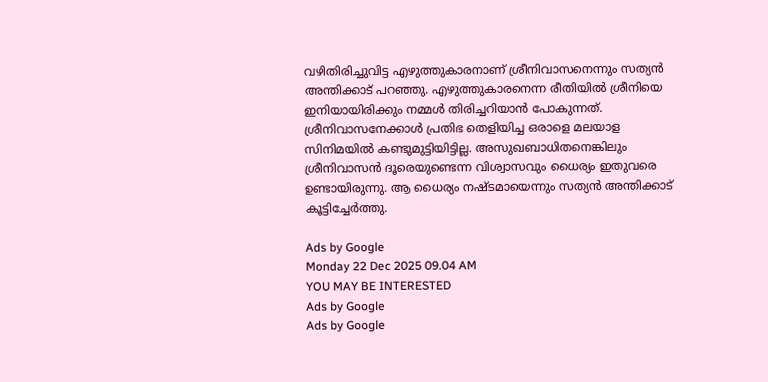വഴിതിരിച്ചുവിട്ട എഴുത്തുകാരനാണ്‌ ശ്രീനിവാസനെന്നും സത്യന്‍ അന്തിക്കാട്‌ പറഞ്ഞു. എഴുത്തുകാരനെന്ന രീതിയില്‍ ശ്രീനിയെ ഇനിയായിരിക്കും നമ്മള്‍ തിരിച്ചറിയാന്‍ പോകുന്നത്‌. ശ്രീനിവാസനേക്കാള്‍ പ്രതിഭ തെളിയിച്ച ഒരാളെ മലയാള സിനിമയില്‍ കണ്ടുമുട്ടിയിട്ടില്ല. അസുഖബാധിതനെങ്കിലും ശ്രീനിവാസന്‍ ദൂരെയുണ്ടെന്ന വിശ്വാസവും ധൈര്യം ഇതുവരെ ഉണ്ടായിരുന്നു. ആ ധൈര്യം നഷ്‌ടമായെന്നും സത്യന്‍ അന്തിക്കാട്‌ കൂട്ടിച്ചേര്‍ത്തു.

Ads by Google
Monday 22 Dec 2025 09.04 AM
YOU MAY BE INTERESTED
Ads by Google
Ads by Google